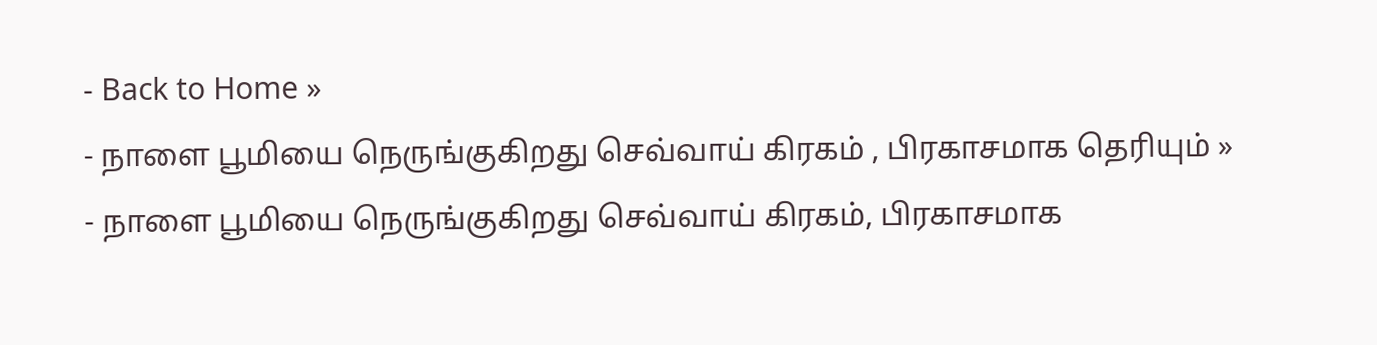- Back to Home »
- நாளை பூமியை நெருங்குகிறது செவ்வாய் கிரகம் , பிரகாசமாக தெரியும் »
- நாளை பூமியை நெருங்குகிறது செவ்வாய் கிரகம், பிரகாசமாக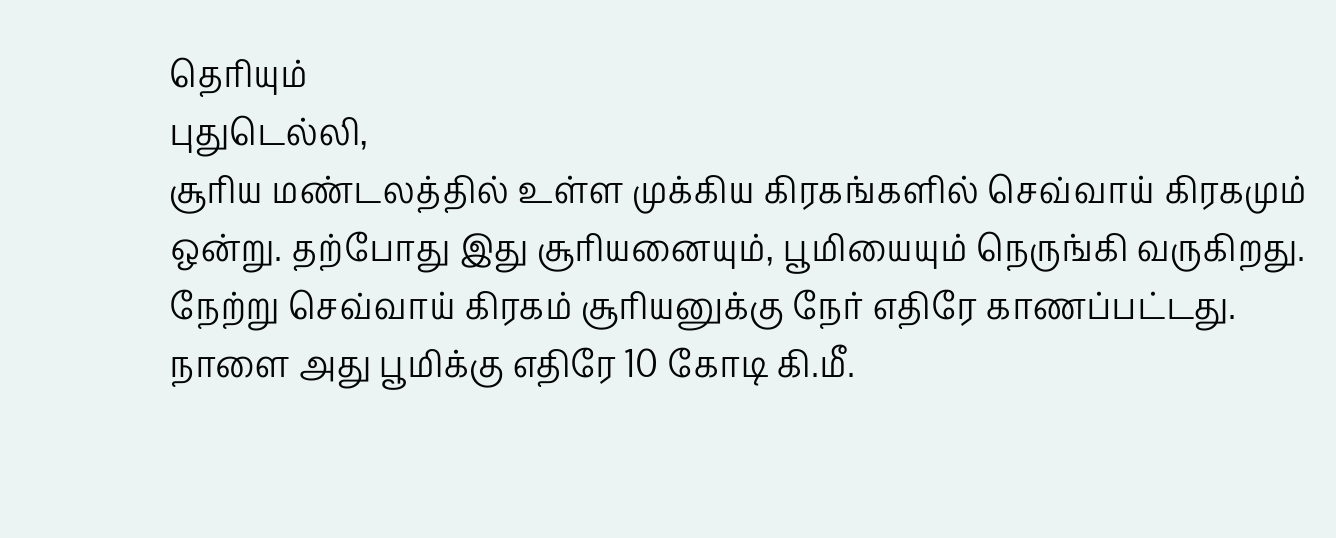தெரியும்
புதுடெல்லி,
சூரிய மண்டலத்தில் உள்ள முக்கிய கிரகங்களில் செவ்வாய் கிரகமும் ஒன்று. தற்போது இது சூரியனையும், பூமியையும் நெருங்கி வருகிறது. நேற்று செவ்வாய் கிரகம் சூரியனுக்கு நேர் எதிரே காணப்பட்டது. நாளை அது பூமிக்கு எதிரே 10 கோடி கி.மீ.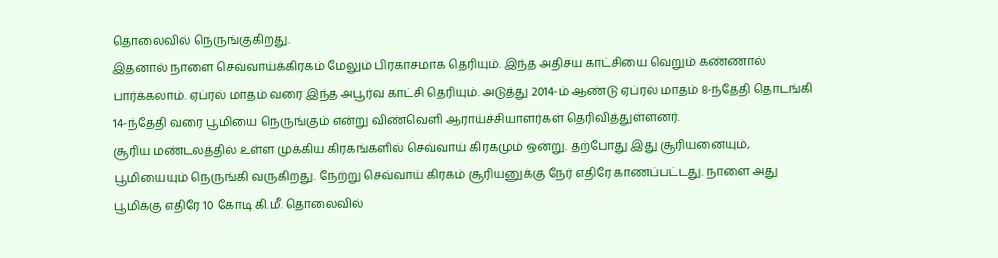தொலைவில் நெருங்குகிறது.
இதனால் நாளை செவ்வாய்க்கிரகம் மேலும் பிரகாசமாக தெரியும். இந்த அதிசய காட்சியை வெறும் கண்ணால் பார்க்கலாம். ஏப்ரல் மாதம் வரை இந்த அபூர்வ காட்சி தெரியும். அடுத்து 2014-ம் ஆண்டு ஏப்ரல் மாதம் 8-ந்தேதி தொடங்கி 14-ந்தேதி வரை பூமியை நெருங்கும் என்று விண்வெளி ஆராய்ச்சியாளர்கள் தெரிவித்துள்ளனர்.
சூரிய மண்டலத்தில் உள்ள முக்கிய கிரகங்களில் செவ்வாய் கிரகமும் ஒன்று. தற்போது இது சூரியனையும், பூமியையும் நெருங்கி வருகிறது. நேற்று செவ்வாய் கிரகம் சூரியனுக்கு நேர் எதிரே காணப்பட்டது. நாளை அது பூமிக்கு எதிரே 10 கோடி கி.மீ. தொலைவில்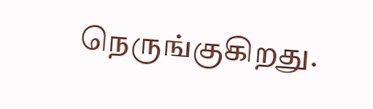நெருங்குகிறது.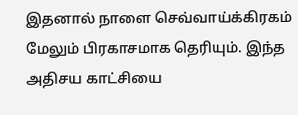இதனால் நாளை செவ்வாய்க்கிரகம் மேலும் பிரகாசமாக தெரியும். இந்த அதிசய காட்சியை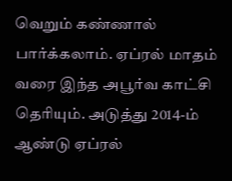வெறும் கண்ணால் பார்க்கலாம். ஏப்ரல் மாதம் வரை இந்த அபூர்வ காட்சி தெரியும். அடுத்து 2014-ம் ஆண்டு ஏப்ரல்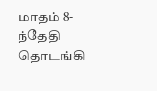மாதம் 8-ந்தேதி தொடங்கி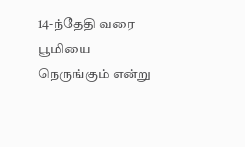14-ந்தேதி வரை பூமியை நெருங்கும் என்று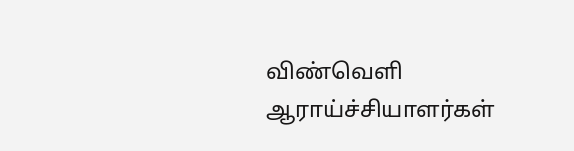விண்வெளி ஆராய்ச்சியாளர்கள்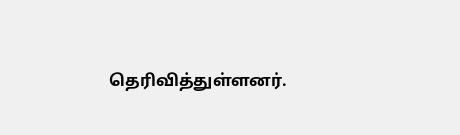தெரிவித்துள்ளனர்.